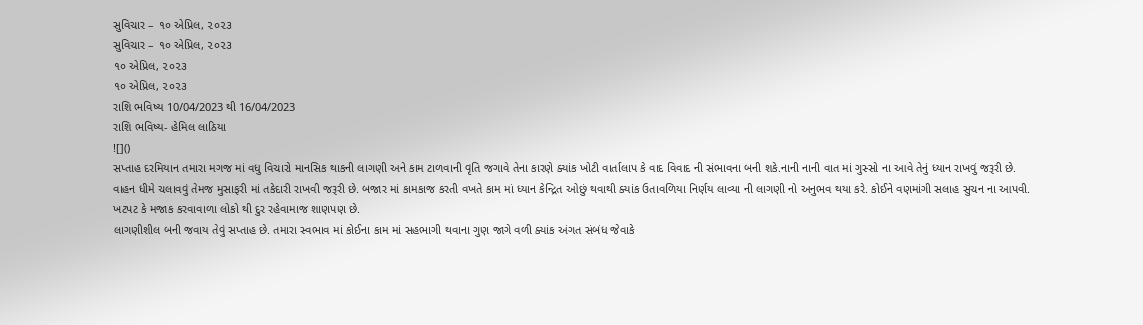સુવિચાર – ૧૦ એપ્રિલ, ૨૦૨૩
સુવિચાર – ૧૦ એપ્રિલ, ૨૦૨૩
૧૦ એપ્રિલ, ૨૦૨૩
૧૦ એપ્રિલ, ૨૦૨૩
રાશિ ભવિષ્ય 10/04/2023 થી 16/04/2023
રાશિ ભવિષ્ય- હેમિલ લાઠિયા
![]()
સપ્તાહ દરમિયાન તમારા મગજ માં વધુ વિચારો માનસિક થાકની લાગણી અને કામ ટાળવાની વૃતિ જગાવે તેના કારણે ક્યાંક ખોટી વાર્તાલાપ કે વાદ વિવાદ ની સંભાવના બની શકે.નાની નાની વાત માં ગુસ્સો ના આવે તેનું ધ્યાન રાખવું જરૂરી છે. વાહન ધીમે ચલાવવું તેમજ મુસાફરી માં તકેદારી રાખવી જરૂરી છે. બજાર માં કામકાજ કરતી વખતે કામ માં ધ્યાન કેન્દ્રિત ઓછું થવાથી ક્યાંક ઉતાવળિયા નિર્ણય લાવ્યા ની લાગણી નો અનુભવ થયા કરે. કોઈને વણમાંગી સલાહ સુચન ના આપવી. ખટપટ કે મજાક કરવાવાળા લોકો થી દુર રહેવામાજ શાણપણ છે.
લાગણીશીલ બની જવાય તેવું સપ્તાહ છે. તમારા સ્વભાવ માં કોઈના કામ માં સહભાગી થવાના ગુણ જાગે વળી ક્યાંક અંગત સંબંધ જેવાકે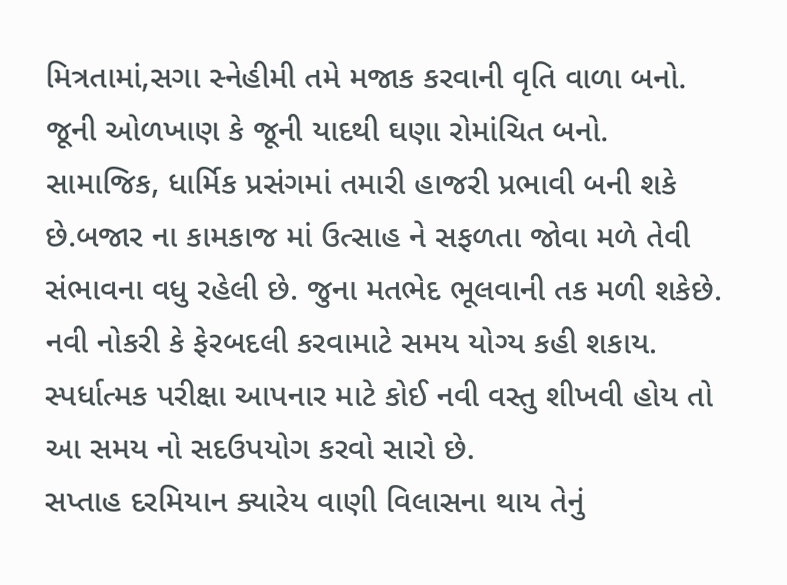મિત્રતામાં,સગા સ્નેહીમી તમે મજાક કરવાની વૃતિ વાળા બનો. જૂની ઓળખાણ કે જૂની યાદથી ઘણા રોમાંચિત બનો. સામાજિક, ધાર્મિક પ્રસંગમાં તમારી હાજરી પ્રભાવી બની શકે છે.બજાર ના કામકાજ માં ઉત્સાહ ને સફળતા જોવા મળે તેવી સંભાવના વધુ રહેલી છે. જુના મતભેદ ભૂલવાની તક મળી શકેછે. નવી નોકરી કે ફેરબદલી કરવામાટે સમય યોગ્ય કહી શકાય. સ્પર્ધાત્મક પરીક્ષા આપનાર માટે કોઈ નવી વસ્તુ શીખવી હોય તો આ સમય નો સદઉપયોગ કરવો સારો છે.
સપ્તાહ દરમિયાન ક્યારેય વાણી વિલાસના થાય તેનું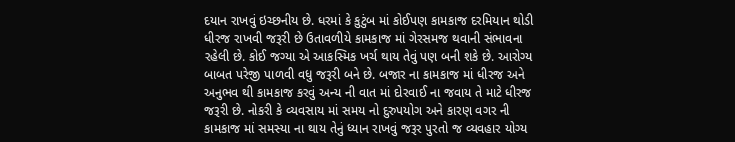દયાન રાખવું ઇચ્છનીય છે. ધરમાં કે કુટુંબ માં કોઈપણ કામકાજ દરમિયાન થોડી ધીરજ રાખવી જરૂરી છે ઉતાવળીયે કામકાજ માં ગેરસમજ થવાની સંભાવના રહેલી છે. કોઈ જગ્યા એ આકસ્મિક ખર્ચ થાય તેવું પણ બની શકે છે. આરોગ્ય બાબત પરેજી પાળવી વધુ જરૂરી બને છે. બજાર ના કામકાજ માં ધીરજ અને અનુભવ થી કામકાજ કરવું અન્ય ની વાત માં દોરવાઈ ના જવાય તે માટે ધીરજ જરૂરી છે. નોકરી કે વ્યવસાય માં સમય નો દુરુપયોગ અને કારણ વગર ની કામકાજ માં સમસ્યા ના થાય તેનું ધ્યાન રાખવું જરૂર પુરતો જ વ્યવહાર યોગ્ય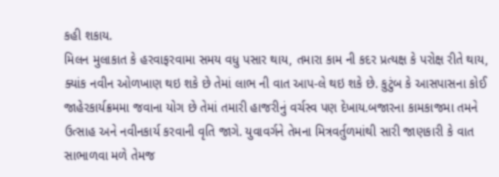કહી શકાય.
મિલન મુલાકાત કે હરવાફરવામા સમય વધુ પસાર થાય, તમારા કામ ની કદર પ્રત્યક્ષ કે પરોક્ષ રીતે થાય, ક્યાંક નવીન ઓળખાણ થઇ શકે છે તેમાં લાભ ની વાત આપ-લે થઇ શકે છે. કુટુંબ કે આસપાસના કોઈ જાહેરકાર્યક્રમમા જવાના યોગ છે તેમાં તમારી હાજરીનું વર્ચસ્વ પણ દેખાય.બજારના કામકાજમા તમને ઉત્સાહ અને નવીનકાર્ય કરવાની વૃતિ જાગે. યુવાવર્ગને તેમના મિત્રવર્તુળમાંથી સારી જાણકારી કે વાત સાભાળવા મળે તેમજ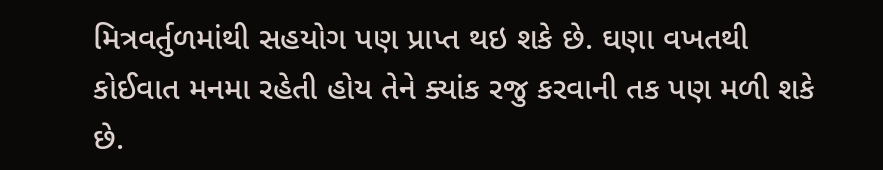મિત્રવર્તુળમાંથી સહયોગ પણ પ્રાપ્ત થઇ શકે છે. ઘણા વખતથી કોઈવાત મનમા રહેતી હોય તેને ક્યાંક રજુ કરવાની તક પણ મળી શકે છે.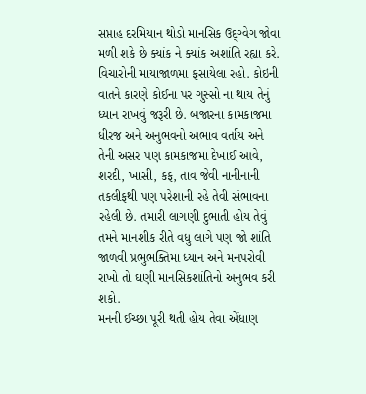સપ્તાહ દરમિયાન થોડો માનસિક ઉદ્ગ્વેગ જોવા મળી શકે છે ક્યાંક ને ક્યાંક અશાંતિ રહ્યા કરે. વિચારોની માયાજાળમા ફસાયેલા રહો. કોઇની વાતને કારણે કોઈના પર ગુસ્સો ના થાય તેનું ધ્યાન રાખવું જરૂરી છે. બજારના કામકાજમા ધીરજ અને અનુભવનો અભાવ વર્તાય અને તેની અસર પણ કામકાજમા દેખાઈ આવે, શરદી, ખાસી, કફ, તાવ જેવી નાનીનાની તકલીફથી પણ પરેશાની રહે તેવી સંભાવના રહેલી છે. તમારી લાગણી દુભાતી હોય તેવું તમને માનશીક રીતે વધુ લાગે પણ જો શાંતિ જાળવી પ્રભુભક્તિમા ધ્યાન અને મનપરોવી રાખો તો ઘણી માનસિકશાંતિનો અનુભવ કરી શકો.
મનની ઈચ્છા પૂરી થતી હોય તેવા એંધાણ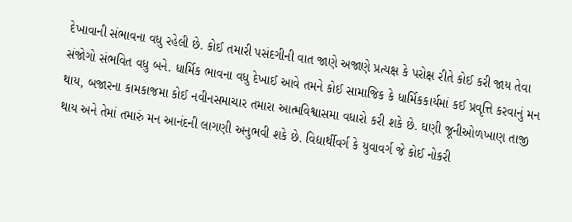દેખાવાની સંભાવના વધુ રહેલી છે. કોઈ તમારી પસંદગીની વાત જાણે અજાણે પ્રત્યક્ષ કે પરોક્ષ રીતે કોઈ કરી જાય તેવા સંજોગો સંભવિત વધુ બને. ધાર્મિક ભાવના વધુ દેખાઈ આવે તમને કોઈ સામાજિક કે ધાર્મિકકાર્યમાં કઈ પ્રવૃત્તિ કરવાનું મન થાય, બજારના કામકાજમા કોઈ નવીનસમાચાર તમારા આત્મવિશ્વાસમા વધારો કરી શકે છે. ઘણી જૂનીઓળખાણ તાજી થાય અને તેમાં તમારું મન આનંદની લાગણી અનુભવી શકે છે. વિદ્યાર્થીવર્ગ કે યુવાવર્ગ જે કોઈ નોકરી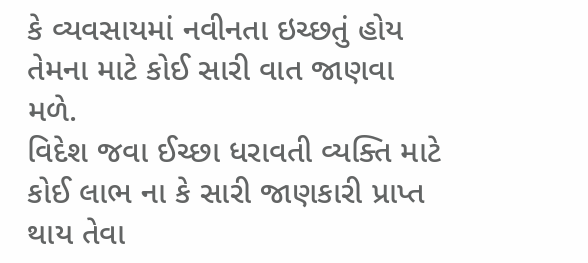કે વ્યવસાયમાં નવીનતા ઇચ્છતું હોય તેમના માટે કોઈ સારી વાત જાણવા મળે.
વિદેશ જવા ઈચ્છા ધરાવતી વ્યક્તિ માટે કોઈ લાભ ના કે સારી જાણકારી પ્રાપ્ત થાય તેવા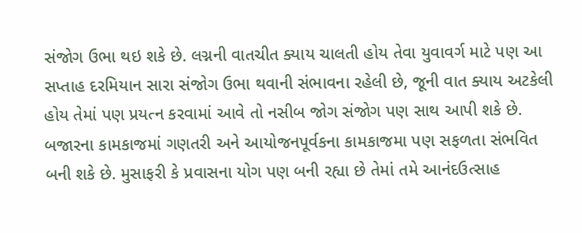સંજોગ ઉભા થઇ શકે છે. લગ્નની વાતચીત ક્યાય ચાલતી હોય તેવા યુવાવર્ગ માટે પણ આ સપ્તાહ દરમિયાન સારા સંજોગ ઉભા થવાની સંભાવના રહેલી છે, જૂની વાત ક્યાય અટકેલી હોય તેમાં પણ પ્રયત્ન કરવામાં આવે તો નસીબ જોગ સંજોગ પણ સાથ આપી શકે છે. બજારના કામકાજમાં ગણતરી અને આયોજનપૂર્વકના કામકાજમા પણ સફળતા સંભવિત બની શકે છે. મુસાફરી કે પ્રવાસના યોગ પણ બની રહ્યા છે તેમાં તમે આનંદઉત્સાહ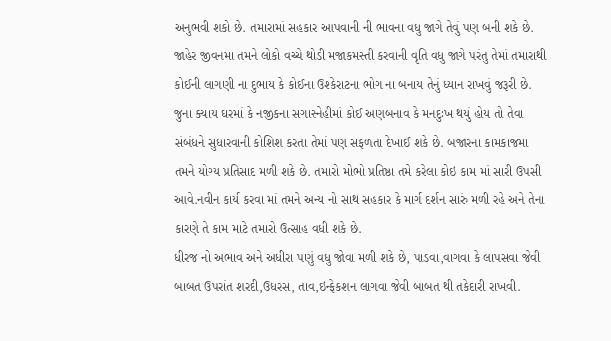અનુભવી શકો છે. તમારામાં સહકાર આપવાની ની ભાવના વધુ જાગે તેવું પણ બની શકે છે.
જાહેર જીવનમા તમને લોકો વચ્ચે થોડી મજાકમસ્તી કરવાની વૃતિ વધુ જાગે પરંતુ તેમાં તમારાથી કોઈની લાગણી ના દુભાય કે કોઈના ઉશ્કેરાટના ભોગ ના બનાય તેનું ધ્યાન રાખવું જરૂરી છે. જુના ક્યાય ઘરમાં કે નજીકના સગાસ્નેહીમાં કોઈ અણબનાવ કે મનદુઃખ થયું હોય તો તેવા સંબંધને સુધારવાની કોશિશ કરતા તેમાં પણ સફળતા દેખાઈ શકે છે. બજારના કામકાજમા તમને યોગ્ય પ્રતિસાદ મળી શકે છે. તમારો મોભો પ્રતિષ્ઠા તમે કરેલા કોઇ કામ માં સારી ઉપસી આવે.નવીન કાર્ય કરવા માં તમને અન્ય નો સાથ સહકાર કે માર્ગ દર્શન સારું મળી રહે અને તેના કારણે તે કામ માટે તમારો ઉત્સાહ વધી શકે છે.
ધીરજ નો અભાવ અને અધીરા પણું વધુ જોવા મળી શકે છે, પાડવા,વાગવા કે લાપસવા જેવી બાબત ઉપરાંત શરદી,ઉધરસ, તાવ,ઇન્ફેકશન લાગવા જેવી બાબત થી તકેદારી રાખવી.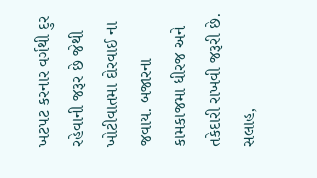ખટપટ કરનાર વર્ગથી દુર રહેવાની જરૂર છે જેથી ખોટીવાતમા દોરવાઈ ના જવાય. બજારના કામકાજમા ધીરજ અને તકેદારી રાખવી જરૂરી છે. સલાહ,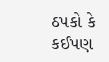ઠપકો કે કઈપણ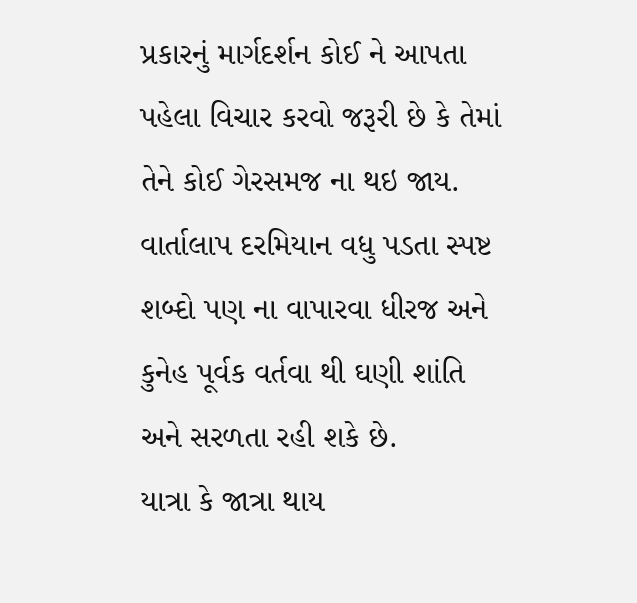પ્રકારનું માર્ગદર્શન કોઈ ને આપતા પહેલા વિચાર કરવો જરૂરી છે કે તેમાં તેને કોઈ ગેરસમજ ના થઇ જાય. વાર્તાલાપ દરમિયાન વધુ પડતા સ્પષ્ટ શબ્દો પણ ના વાપારવા ધીરજ અને કુનેહ પૂર્વક વર્તવા થી ઘણી શાંતિ અને સરળતા રહી શકે છે.
યાત્રા કે જાત્રા થાય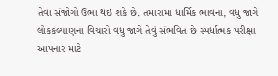તેવા સંજોગો ઉભા થઇ શકે છે. તમારામા ધાર્મિક ભાવના, વધુ જાગે લોકકલ્યાણના વિચારો વધુ જાગે તેવું સંભવિત છે સ્પર્ધાત્મક પરીક્ષા આપનાર માટે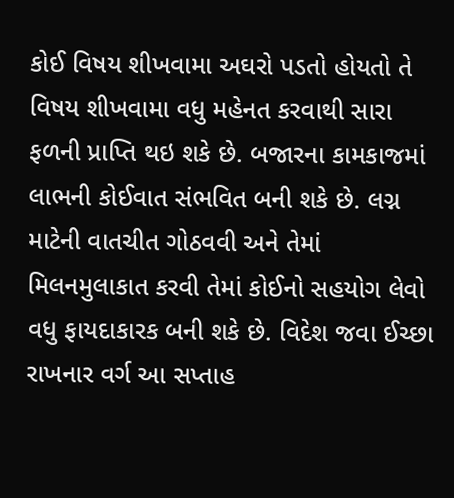કોઈ વિષય શીખવામા અઘરો પડતો હોયતો તે વિષય શીખવામા વધુ મહેનત કરવાથી સારા ફળની પ્રાપ્તિ થઇ શકે છે. બજારના કામકાજમાં લાભની કોઈવાત સંભવિત બની શકે છે. લગ્ન માટેની વાતચીત ગોઠવવી અને તેમાં મિલનમુલાકાત કરવી તેમાં કોઈનો સહયોગ લેવો વધુ ફાયદાકારક બની શકે છે. વિદેશ જવા ઈચ્છા રાખનાર વર્ગ આ સપ્તાહ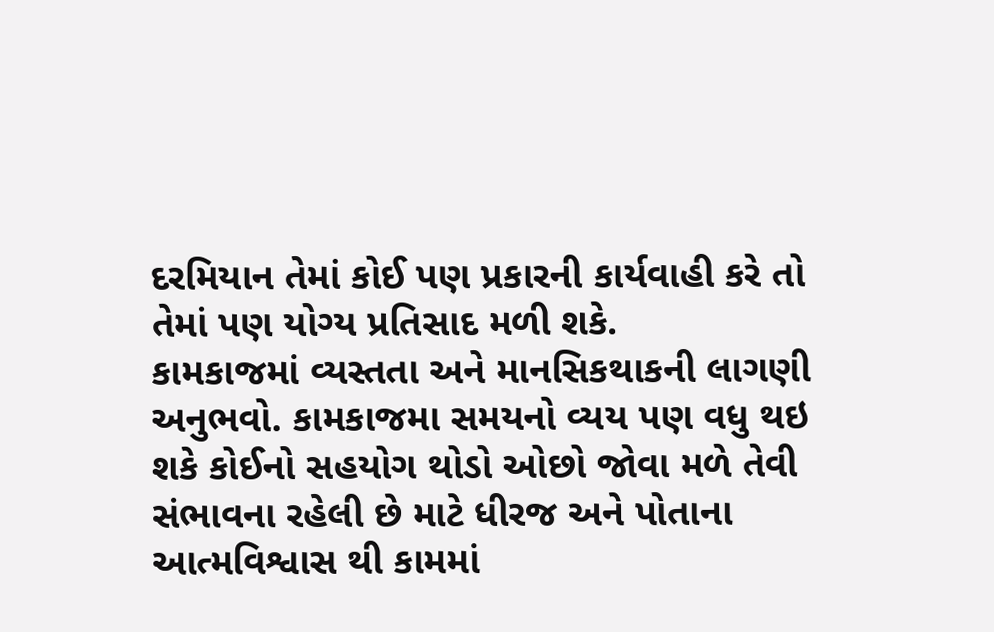દરમિયાન તેમાં કોઈ પણ પ્રકારની કાર્યવાહી કરે તો તેમાં પણ યોગ્ય પ્રતિસાદ મળી શકે.
કામકાજમાં વ્યસ્તતા અને માનસિકથાકની લાગણી અનુભવો. કામકાજમા સમયનો વ્યય પણ વધુ થઇ શકે કોઈનો સહયોગ થોડો ઓછો જોવા મળે તેવી સંભાવના રહેલી છે માટે ધીરજ અને પોતાના આત્મવિશ્વાસ થી કામમાં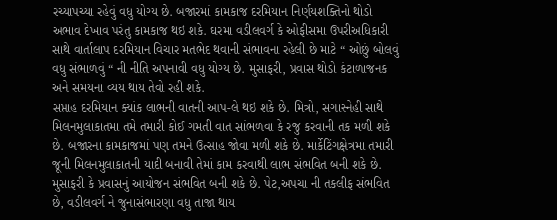રચ્યાપચ્યા રહેવું વધુ યોગ્ય છે. બજારમાં કામકાજ દરમિયાન નિર્ણયશક્તિનો થોડો અભાવ દેખાવ પરંતુ કામકાજ થઇ શકે. ઘરમા વડીલવર્ગ કે ઓફીસમા ઉપરીઅધિકારી સાથે વાર્તાલાપ દરમિયાન વિચાર મતભેદ થવાની સંભાવના રહેલી છે માટે “ ઓછું બોલવું વધુ સંભાળવું “ ની નીતિ અપનાવી વધુ યોગ્ય છે. મુસાફરી, પ્રવાસ થોડો કંટાળાજનક અને સમયના વ્યય થાય તેવો રહી શકે.
સપ્તાહ દરમિયાન ક્યાંક લાભની વાતની આપ-લે થઇ શકે છે. મિત્રો, સગાસ્નેહી સાથે મિલનમુલાકાતમા તમે તમારી કોઈ ગમતી વાત સાંભળવા કે રજુ કરવાની તક મળી શકે છે. બજારના કામકાજમાં પણ તમને ઉત્સાહ જોવા મળી શકે છે. માર્કેટિંગક્ષેત્રમા તમારી જૂની મિલનમુલાકાતની યાદી બનાવી તેમાં કામ કરવાથી લાભ સંભવિત બની શકે છે. મુસાફરી કે પ્રવાસનું આયોજન સંભવિત બની શકે છે. પેટ,અપચા ની તકલીફ સંભવિત છે, વડીલવર્ગ ને જુનાસંભારણા વધુ તાજા થાય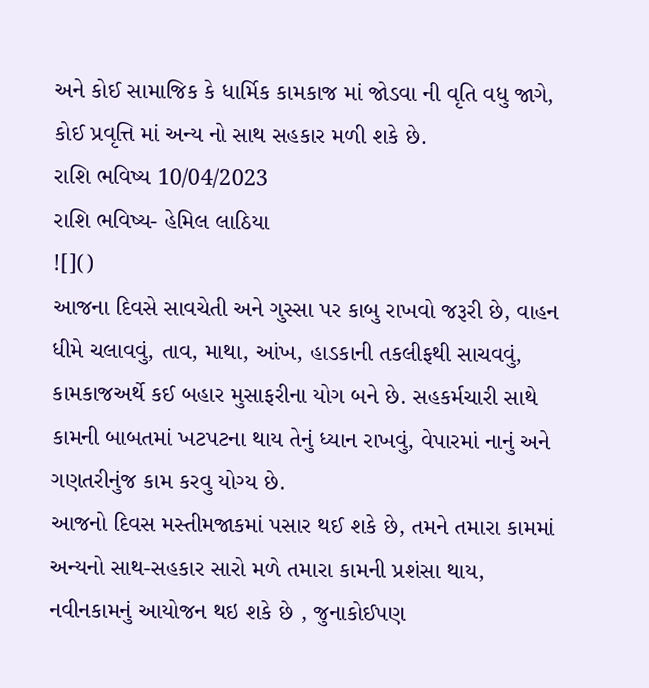અને કોઈ સામાજિક કે ધાર્મિક કામકાજ માં જોડવા ની વૃતિ વધુ જાગે, કોઈ પ્રવૃત્તિ માં અન્ય નો સાથ સહકાર મળી શકે છે.
રાશિ ભવિષ્ય 10/04/2023
રાશિ ભવિષ્ય- હેમિલ લાઠિયા
![]()
આજના દિવસે સાવચેતી અને ગુસ્સા પર કાબુ રાખવો જરૂરી છે, વાહન ધીમે ચલાવવું, તાવ, માથા, આંખ, હાડકાની તકલીફથી સાચવવું, કામકાજઅર્થે કઈ બહાર મુસાફરીના યોગ બને છે. સહકર્મચારી સાથે કામની બાબતમાં ખટપટના થાય તેનું ધ્યાન રાખવું, વેપારમાં નાનું અને ગણતરીનુંજ કામ કરવુ યોગ્ય છે.
આજનો દિવસ મસ્તીમજાકમાં પસાર થઈ શકે છે, તમને તમારા કામમાં અન્યનો સાથ-સહકાર સારો મળે તમારા કામની પ્રશંસા થાય, નવીનકામનું આયોજન થઇ શકે છે , જુનાકોઈપણ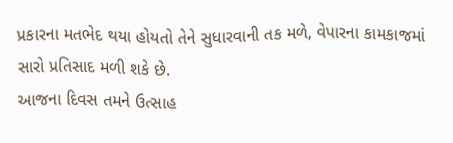પ્રકારના મતભેદ થયા હોયતો તેને સુધારવાની તક મળે, વેપારના કામકાજમાં સારો પ્રતિસાદ મળી શકે છે.
આજના દિવસ તમને ઉત્સાહ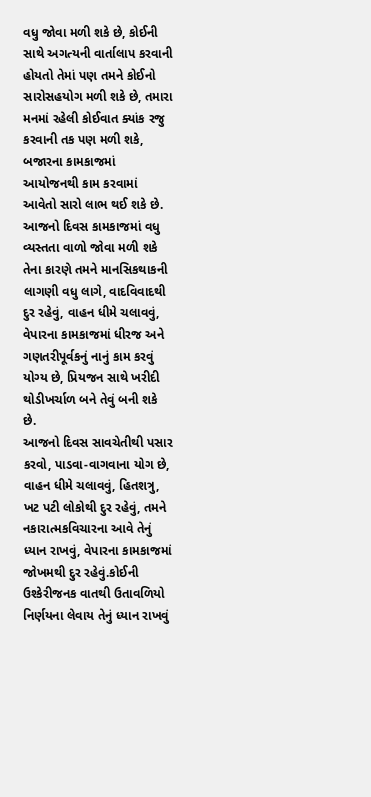વધુ જોવા મળી શકે છે, કોઈની સાથે અગત્યની વાર્તાલાપ કરવાની હોયતો તેમાં પણ તમને કોઈનો સારોસહયોગ મળી શકે છે, તમારા મનમાં રહેલી કોઈવાત ક્યાંક રજુ કરવાની તક પણ મળી શકે, બજારના કામકાજમાં આયોજનથી કામ કરવામાં આવેતો સારો લાભ થઈ શકે છે.
આજનો દિવસ કામકાજમાં વધુ વ્યસ્તતા વાળો જોવા મળી શકે તેના કારણે તમને માનસિકથાકની લાગણી વધુ લાગે, વાદવિવાદથી દુર રહેવું, વાહન ધીમે ચલાવવું, વેપારના કામકાજમાં ધીરજ અને ગણતરીપૂર્વકનું નાનું કામ કરવું યોગ્ય છે, પ્રિયજન સાથે ખરીદી થોડીખર્ચાળ બને તેવું બની શકે છે.
આજનો દિવસ સાવચેતીથી પસાર કરવો, પાડવા-વાગવાના યોગ છે, વાહન ધીમે ચલાવવું, હિતશત્રુ, ખટ પટી લોકોથી દુર રહેવું, તમને નકારાત્મકવિચારના આવે તેનું ધ્યાન રાખવું, વેપારના કામકાજમાં જોખમથી દુર રહેવું.કોઈની ઉશ્કેરીજનક વાતથી ઉતાવળિયો નિર્ણયના લેવાય તેનું ધ્યાન રાખવું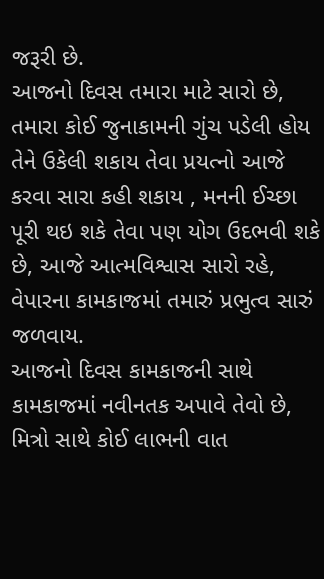જરૂરી છે.
આજનો દિવસ તમારા માટે સારો છે, તમારા કોઈ જુનાકામની ગુંચ પડેલી હોય તેને ઉકેલી શકાય તેવા પ્રયત્નો આજે કરવા સારા કહી શકાય , મનની ઈચ્છા પૂરી થઇ શકે તેવા પણ યોગ ઉદભવી શકે છે, આજે આત્મવિશ્વાસ સારો રહે, વેપારના કામકાજમાં તમારું પ્રભુત્વ સારું જળવાય.
આજનો દિવસ કામકાજની સાથે કામકાજમાં નવીનતક અપાવે તેવો છે, મિત્રો સાથે કોઈ લાભની વાત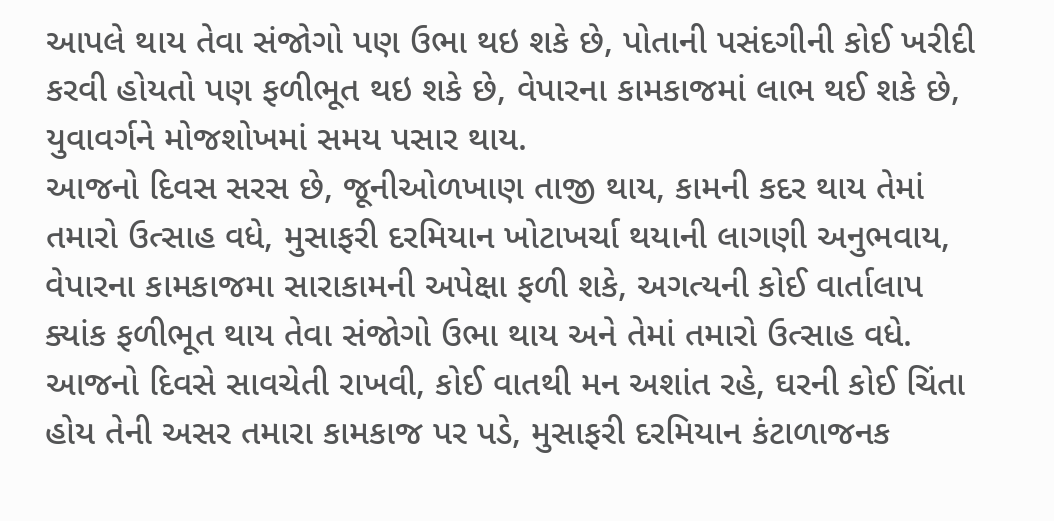આપલે થાય તેવા સંજોગો પણ ઉભા થઇ શકે છે, પોતાની પસંદગીની કોઈ ખરીદી કરવી હોયતો પણ ફળીભૂત થઇ શકે છે, વેપારના કામકાજમાં લાભ થઈ શકે છે, યુવાવર્ગને મોજશોખમાં સમય પસાર થાય.
આજનો દિવસ સરસ છે, જૂનીઓળખાણ તાજી થાય, કામની કદર થાય તેમાં તમારો ઉત્સાહ વધે, મુસાફરી દરમિયાન ખોટાખર્ચા થયાની લાગણી અનુભવાય, વેપારના કામકાજમા સારાકામની અપેક્ષા ફળી શકે, અગત્યની કોઈ વાર્તાલાપ ક્યાંક ફળીભૂત થાય તેવા સંજોગો ઉભા થાય અને તેમાં તમારો ઉત્સાહ વધે.
આજનો દિવસે સાવચેતી રાખવી, કોઈ વાતથી મન અશાંત રહે, ઘરની કોઈ ચિંતા હોય તેની અસર તમારા કામકાજ પર પડે, મુસાફરી દરમિયાન કંટાળાજનક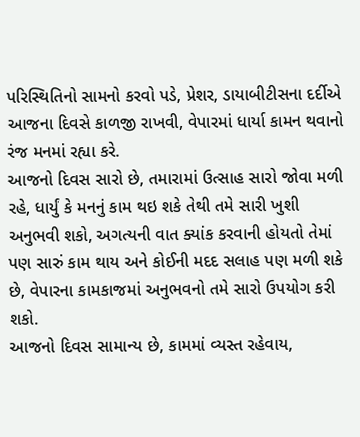પરિસ્થિતિનો સામનો કરવો પડે, પ્રેશર, ડાયાબીટીસના દર્દીએ આજના દિવસે કાળજી રાખવી, વેપારમાં ધાર્યા કામન થવાનો રંજ મનમાં રહ્યા કરે.
આજનો દિવસ સારો છે, તમારામાં ઉત્સાહ સારો જોવા મળી રહે, ધાર્યું કે મનનું કામ થઇ શકે તેથી તમે સારી ખુશી અનુભવી શકો, અગત્યની વાત ક્યાંક કરવાની હોયતો તેમાં પણ સારું કામ થાય અને કોઈની મદદ સલાહ પણ મળી શકે છે, વેપારના કામકાજમાં અનુભવનો તમે સારો ઉપયોગ કરી શકો.
આજનો દિવસ સામાન્ય છે, કામમાં વ્યસ્ત રહેવાય,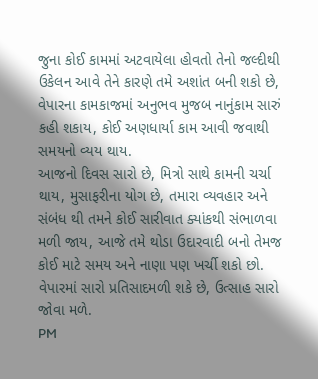જુના કોઈ કામમાં અટવાયેલા હોવતો તેનો જલ્દીથી ઉકેલન આવે તેને કારણે તમે અશાંત બની શકો છે, વેપારના કામકાજમાં અનુભવ મુજબ નાનુંકામ સારું કહી શકાય, કોઈ અણધાર્યા કામ આવી જવાથી સમયનો વ્યય થાય.
આજનો દિવસ સારો છે, મિત્રો સાથે કામની ચર્ચા થાય, મુસાફરીના યોગ છે, તમારા વ્યવહાર અને સંબંધ થી તમને કોઈ સારીવાત ક્યાંકથી સંભાળવા મળી જાય, આજે તમે થોડા ઉદારવાદી બનો તેમજ કોઈ માટે સમય અને નાણા પણ ખર્ચી શકો છો. વેપારમાં સારો પ્રતિસાદમળી શકે છે, ઉત્સાહ સારો જોવા મળે.
PM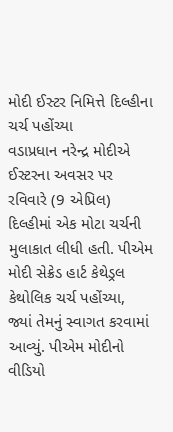મોદી ઈસ્ટર નિમિત્તે દિલ્હીના ચર્ચ પહોંચ્યા
વડાપ્રધાન નરેન્દ્ર મોદીએ ઈસ્ટરના અવસર પર રવિવારે (9 એપ્રિલ) દિલ્હીમાં એક મોટા ચર્ચની મુલાકાત લીધી હતી. પીએમ મોદી સેક્રેડ હાર્ટ કેથેડ્રલ કેથોલિક ચર્ચ પહોંચ્યા, જ્યાં તેમનું સ્વાગત કરવામાં આવ્યું. પીએમ મોદીનો વીડિયો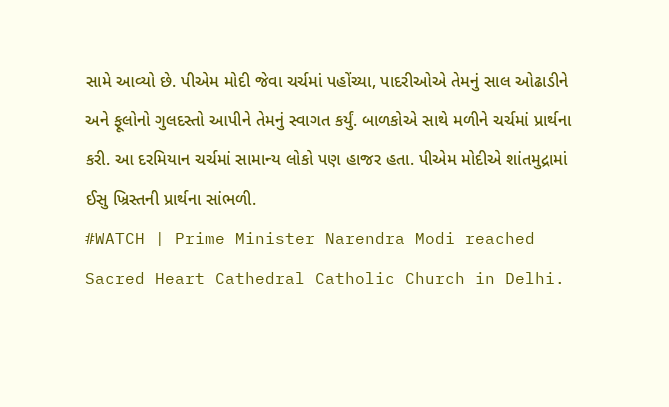સામે આવ્યો છે. પીએમ મોદી જેવા ચર્ચમાં પહોંચ્યા, પાદરીઓએ તેમનું સાલ ઓઢાડીને અને ફૂલોનો ગુલદસ્તો આપીને તેમનું સ્વાગત કર્યું. બાળકોએ સાથે મળીને ચર્ચમાં પ્રાર્થના કરી. આ દરમિયાન ચર્ચમાં સામાન્ય લોકો પણ હાજર હતા. પીએમ મોદીએ શાંતમુદ્રામાં ઈસુ ખ્રિસ્તની પ્રાર્થના સાંભળી.
#WATCH | Prime Minister Narendra Modi reached Sacred Heart Cathedral Catholic Church in Delhi.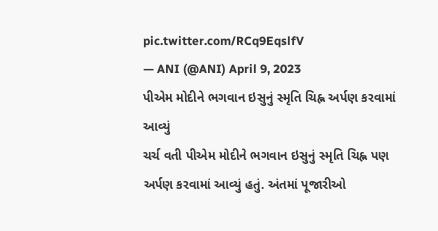pic.twitter.com/RCq9EqslfV
— ANI (@ANI) April 9, 2023
પીએમ મોદીને ભગવાન ઇસુનું સ્મૃતિ ચિહ્ન અર્પણ કરવામાં આવ્યું
ચર્ચ વતી પીએમ મોદીને ભગવાન ઇસુનું સ્મૃતિ ચિહ્ન પણ અર્પણ કરવામાં આવ્યું હતું. અંતમાં પૂજારીઓ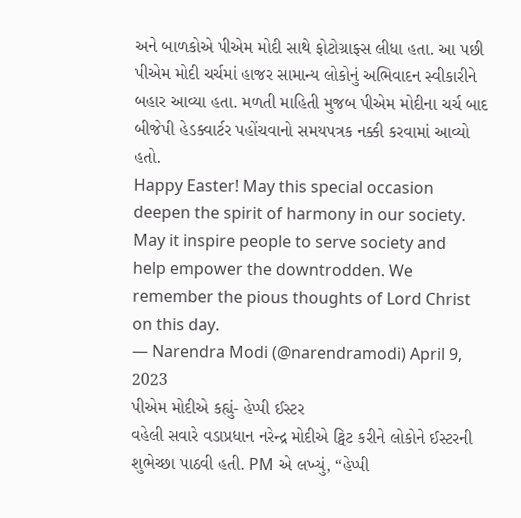અને બાળકોએ પીએમ મોદી સાથે ફોટોગ્રાફ્સ લીધા હતા. આ પછી પીએમ મોદી ચર્ચમાં હાજર સામાન્ય લોકોનું અભિવાદન સ્વીકારીને બહાર આવ્યા હતા. મળતી માહિતી મુજબ પીએમ મોદીના ચર્ચ બાદ બીજેપી હેડક્વાર્ટર પહોંચવાનો સમયપત્રક નક્કી કરવામાં આવ્યો હતો.
Happy Easter! May this special occasion deepen the spirit of harmony in our society. May it inspire people to serve society and help empower the downtrodden. We remember the pious thoughts of Lord Christ on this day.
— Narendra Modi (@narendramodi) April 9, 2023
પીએમ મોદીએ કહ્યું- હેપ્પી ઈસ્ટર
વહેલી સવારે વડાપ્રધાન નરેન્દ્ર મોદીએ ટ્વિટ કરીને લોકોને ઈસ્ટરની શુભેચ્છા પાઠવી હતી. PM એ લખ્યું, “હેપ્પી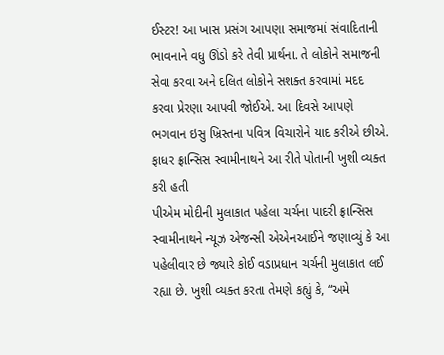ઈસ્ટર! આ ખાસ પ્રસંગ આપણા સમાજમાં સંવાદિતાની ભાવનાને વધુ ઊંડો કરે તેવી પ્રાર્થના. તે લોકોને સમાજની સેવા કરવા અને દલિત લોકોને સશક્ત કરવામાં મદદ કરવા પ્રેરણા આપવી જોઈએ. આ દિવસે આપણે ભગવાન ઇસુ ખ્રિસ્તના પવિત્ર વિચારોને યાદ કરીએ છીએ.
ફાધર ફ્રાન્સિસ સ્વામીનાથને આ રીતે પોતાની ખુશી વ્યક્ત કરી હતી
પીએમ મોદીની મુલાકાત પહેલા ચર્ચના પાદરી ફ્રાન્સિસ સ્વામીનાથને ન્યૂઝ એજન્સી એએનઆઈને જણાવ્યું કે આ પહેલીવાર છે જ્યારે કોઈ વડાપ્રધાન ચર્ચની મુલાકાત લઈ રહ્યા છે. ખુશી વ્યક્ત કરતા તેમણે કહ્યું કે, “અમે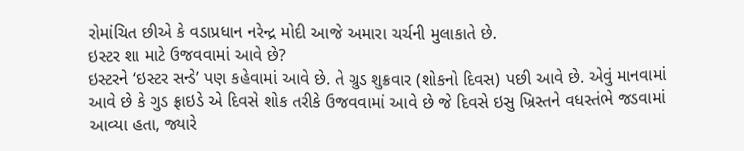રોમાંચિત છીએ કે વડાપ્રધાન નરેન્દ્ર મોદી આજે અમારા ચર્ચની મુલાકાતે છે.
ઇસ્ટર શા માટે ઉજવવામાં આવે છે?
ઇસ્ટરને ‘ઇસ્ટર સન્ડે’ પણ કહેવામાં આવે છે. તે ગ્રુડ શુક્રવાર (શોકનો દિવસ) પછી આવે છે. એવું માનવામાં આવે છે કે ગુડ ફ્રાઇડે એ દિવસે શોક તરીકે ઉજવવામાં આવે છે જે દિવસે ઇસુ ખ્રિસ્તને વધસ્તંભે જડવામાં આવ્યા હતા, જ્યારે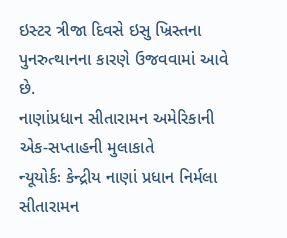ઇસ્ટર ત્રીજા દિવસે ઇસુ ખ્રિસ્તના પુનરુત્થાનના કારણે ઉજવવામાં આવે છે.
નાણાંપ્રધાન સીતારામન અમેરિકાની એક-સપ્તાહની મુલાકાતે
ન્યૂયોર્કઃ કેન્દ્રીય નાણાં પ્રધાન નિર્મલા સીતારામન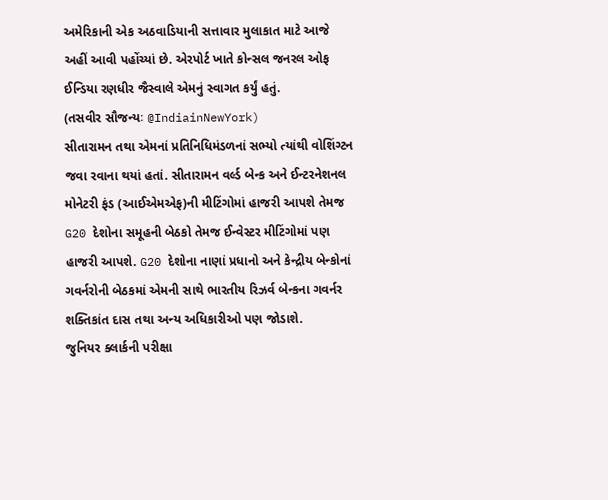અમેરિકાની એક અઠવાડિયાની સત્તાવાર મુલાકાત માટે આજે અહીં આવી પહોંચ્યાં છે. એરપોર્ટ ખાતે કોન્સલ જનરલ ઓફ ઈન્ડિયા રણધીર જૈસ્વાલે એમનું સ્વાગત કર્યું હતું.
(તસવીર સૌજન્યઃ @IndiainNewYork)
સીતારામન તથા એમનાં પ્રતિનિધિમંડળનાં સભ્યો ત્યાંથી વોશિંગ્ટન જવા રવાના થયાં હતાં. સીતારામન વર્લ્ડ બેન્ક અને ઈન્ટરનેશનલ મોનેટરી ફંડ (આઈએમએફ)ની મીટિંગોમાં હાજરી આપશે તેમજ G20 દેશોના સમૂહની બેઠકો તેમજ ઈન્વેસ્ટર મીટિંગોમાં પણ હાજરી આપશે. G20 દેશોના નાણાં પ્રધાનો અને કેન્દ્રીય બેન્કોનાં ગવર્નરોની બેઠકમાં એમની સાથે ભારતીય રિઝર્વ બેન્કના ગવર્નર શક્તિકાંત દાસ તથા અન્ય અધિકારીઓ પણ જોડાશે.
જુનિયર ક્લાર્કની પરીક્ષા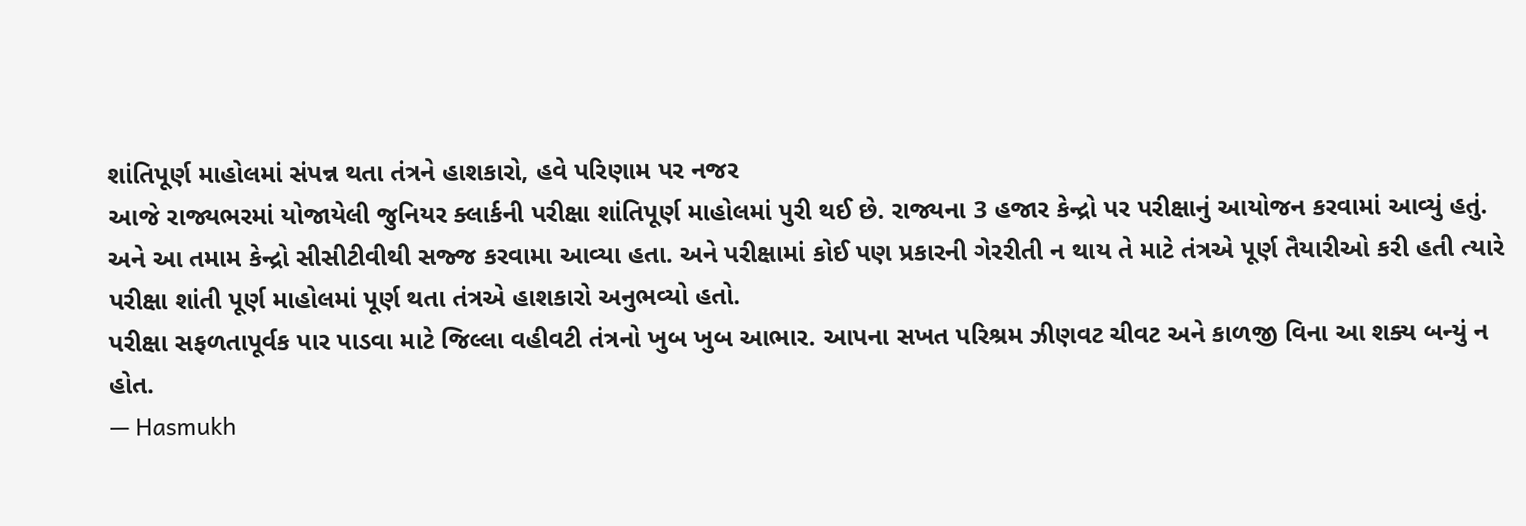શાંતિપૂર્ણ માહોલમાં સંપન્ન થતા તંત્રને હાશકારો, હવે પરિણામ પર નજર
આજે રાજ્યભરમાં યોજાયેલી જુનિયર ક્લાર્કની પરીક્ષા શાંતિપૂર્ણ માહોલમાં પુરી થઈ છે. રાજ્યના 3 હજાર કેન્દ્રો પર પરીક્ષાનું આયોજન કરવામાં આવ્યું હતું. અને આ તમામ કેન્દ્રો સીસીટીવીથી સજ્જ કરવામા આવ્યા હતા. અને પરીક્ષામાં કોઈ પણ પ્રકારની ગેરરીતી ન થાય તે માટે તંત્રએ પૂર્ણ તૈયારીઓ કરી હતી ત્યારે પરીક્ષા શાંતી પૂર્ણ માહોલમાં પૂર્ણ થતા તંત્રએ હાશકારો અનુભવ્યો હતો.
પરીક્ષા સફળતાપૂર્વક પાર પાડવા માટે જિલ્લા વહીવટી તંત્રનો ખુબ ખુબ આભાર. આપના સખત પરિશ્રમ ઝીણવટ ચીવટ અને કાળજી વિના આ શક્ય બન્યું ન હોત.
— Hasmukh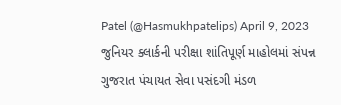Patel (@Hasmukhpatelips) April 9, 2023
જુનિયર ક્લાર્કની પરીક્ષા શાંતિપૂર્ણ માહોલમાં સંપન્ન
ગુજરાત પંચાયત સેવા પસંદગી મંડળ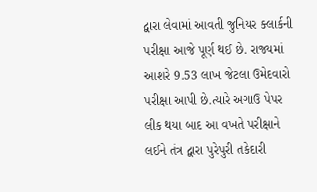દ્વારા લેવામાં આવતી જુનિયર ક્લાર્કની પરીક્ષા આજે પૂર્ણ થઈ છે. રાજ્યમાં આશરે 9.53 લાખ જેટલા ઉમેદવારો પરીક્ષા આપી છે.ત્યારે અગાઉ પેપર લીક થયા બાદ આ વખતે પરીક્ષાને લઈને તંત્ર દ્વારા પુરેપુરી તકેદારી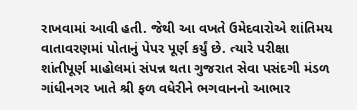રાખવામાં આવી હતી. જેથી આ વખતે ઉમેદવારોએ શાંતિમય વાતાવરણમાં પોતાનું પેપર પૂર્ણ કર્યું છે. ત્યારે પરીક્ષા શાંતીપૂર્ણ માહોલમાં સંપન્ન થતા ગુજરાત સેવા પસંદગી મંડળ ગાંધીનગર ખાતે શ્રી ફળ વધેરીને ભગવાનનો આભાર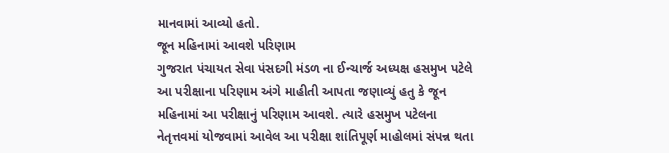માનવામાં આવ્યો હતો.
જૂન મહિનામાં આવશે પરિણામ
ગુજરાત પંચાયત સેવા પંસદગી મંડળ ના ઈન્ચાર્જ અધ્યક્ષ હસમુખ પટેલે આ પરીક્ષાના પરિણામ અંગે માહીતી આપતા જણાવ્યું હતુ કે જૂન મહિનામાં આ પરીક્ષાનું પરિણામ આવશે. ત્યારે હસમુખ પટેલના નેતૃત્તવમાં યોજવામાં આવેલ આ પરીક્ષા શાંતિપૂર્ણ માહોલમાં સંપન્ન થતા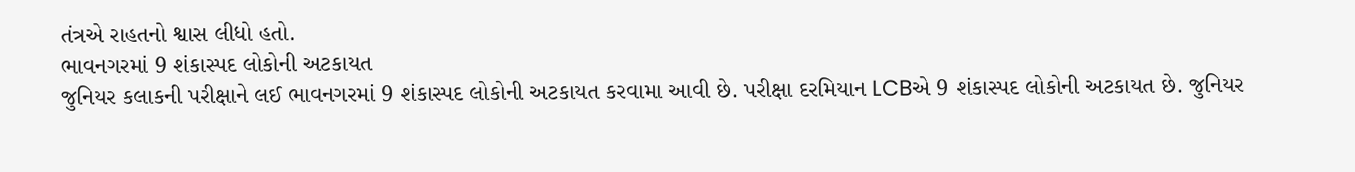તંત્રએ રાહતનો શ્વાસ લીધો હતો.
ભાવનગરમાં 9 શંકાસ્પદ લોકોની અટકાયત
જુનિયર કલાકની પરીક્ષાને લઈ ભાવનગરમાં 9 શંકાસ્પદ લોકોની અટકાયત કરવામા આવી છે. પરીક્ષા દરમિયાન LCBએ 9 શંકાસ્પદ લોકોની અટકાયત છે. જુનિયર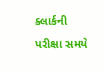ક્લાર્કની પરીક્ષા સમયે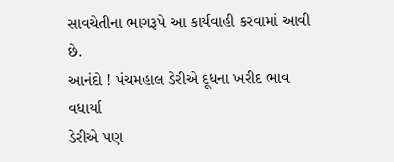સાવચેતીના ભાગરૂપે આ કાર્યવાહી કરવામાં આવી છે.
આનંદો ! પંચમહાલ ડેરીએ દૂધના ખરીદ ભાવ વધાર્યા
ડેરીએ પણ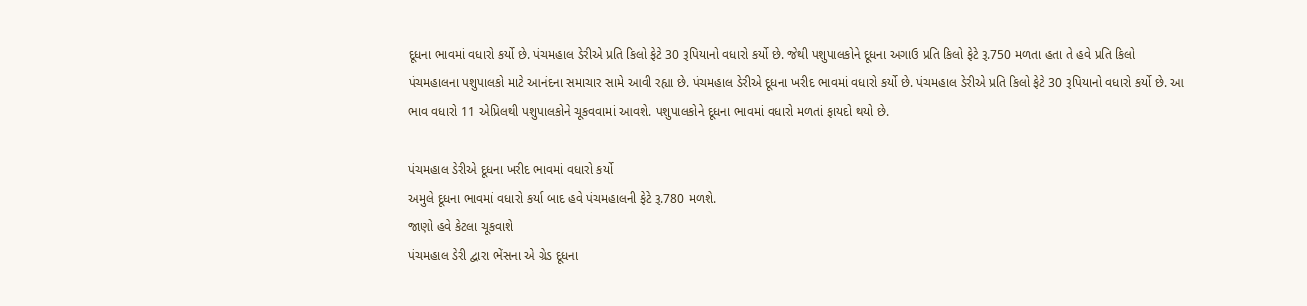દૂધના ભાવમાં વધારો કર્યો છે. પંચમહાલ ડેરીએ પ્રતિ કિલો ફેટે 30 રૂપિયાનો વધારો કર્યો છે. જેથી પશુપાલકોને દૂધના અગાઉ પ્રતિ કિલો ફેટે રૂ.750 મળતા હતા તે હવે પ્રતિ કિલો પંચમહાલના પશુપાલકો માટે આનંદના સમાચાર સામે આવી રહ્યા છે. પંચમહાલ ડેરીએ દૂધના ખરીદ ભાવમાં વધારો કર્યો છે. પંચમહાલ ડેરીએ પ્રતિ કિલો ફેટે 30 રૂપિયાનો વધારો કર્યો છે. આ ભાવ વધારો 11 એપ્રિલથી પશુપાલકોને ચૂકવવામાં આવશે. પશુપાલકોને દૂધના ભાવમાં વધારો મળતાં ફાયદો થયો છે.

પંચમહાલ ડેરીએ દૂધના ખરીદ ભાવમાં વધારો કર્યો
અમુલે દૂધના ભાવમાં વધારો કર્યા બાદ હવે પંચમહાલની ફેટે રૂ.780 મળશે.
જાણો હવે કેટલા ચૂકવાશે
પંચમહાલ ડેરી દ્વારા ભેંસના એ ગ્રેડ દૂધના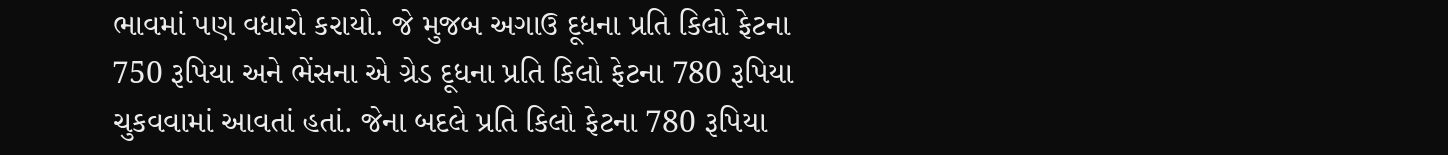ભાવમાં પણ વધારો કરાયો. જે મુજબ અગાઉ દૂધના પ્રતિ કિલો ફેટના 750 રૂપિયા અને ભેંસના એ ગ્રેડ દૂધના પ્રતિ કિલો ફેટના 780 રૂપિયા ચુકવવામાં આવતાં હતાં. જેના બદલે પ્રતિ કિલો ફેટના 780 રૂપિયા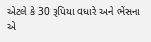એટલે કે 30 રૂપિયા વધારે અને ભેંસના એ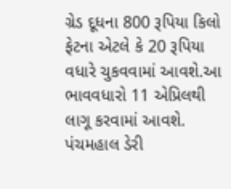ગ્રેડ દૂધના 800 રૂપિયા કિલો ફેટના એટલે કે 20 રૂપિયા વધારે ચુકવવામાં આવશે.આ ભાવવધારો 11 એપ્રિલથી લાગૂ કરવામાં આવશે. પંચમહાલ ડેરી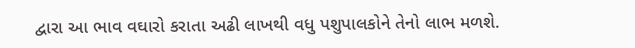દ્વારા આ ભાવ વઘારો કરાતા અઢી લાખથી વધુ પશુપાલકોને તેનો લાભ મળશે.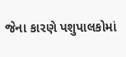જેના કારણે પશુપાલકોમાં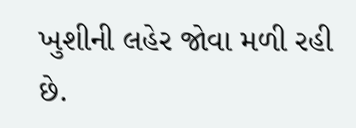ખુશીની લહેર જોવા મળી રહી છે.